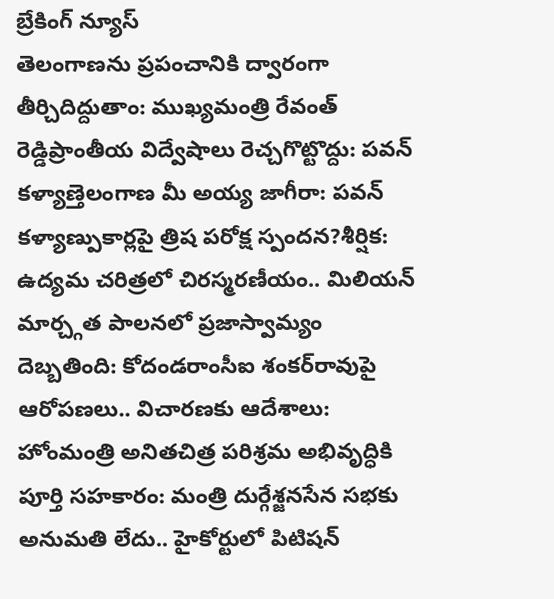బ్రేకింగ్ న్యూస్
తెలంగాణను ప్రపంచానికి ద్వారంగా తీర్చిదిద్దుతాం: ముఖ్యమంత్రి రేవంత్ రెడ్డిప్రాంతీయ విద్వేషాలు రెచ్చగొట్టొద్దు: పవన్ కళ్యాణ్తెలంగాణ మీ అయ్య జాగీరా: పవన్ కళ్యాణ్పుకార్లపై త్రిష పరోక్ష స్పందన?శీర్షిక: ఉద్యమ చరిత్రలో చిరస్మరణీయం.. మిలియన్ మార్చ్గత పాలనలో ప్రజాస్వామ్యం దెబ్బతింది: కోదండరాంసీఐ శంకర్‌రావుపై ఆరోపణలు.. విచారణకు ఆదేశాలు: హోంమంత్రి అనితచిత్ర పరిశ్రమ అభివృద్ధికి పూర్తి సహకారం: మంత్రి దుర్గేశ్జనసేన సభకు అనుమతి లేదు.. హైకోర్టులో పిటిషన్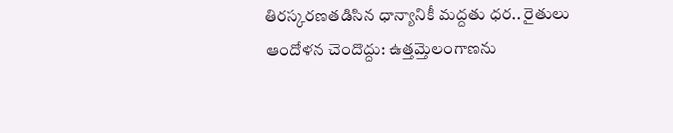తిరస్కరణతడిసిన ధాన్యానికీ మద్దతు ధర.. రైతులు ఆందోళన చెందొద్దు: ఉత్తమ్తెలంగాణను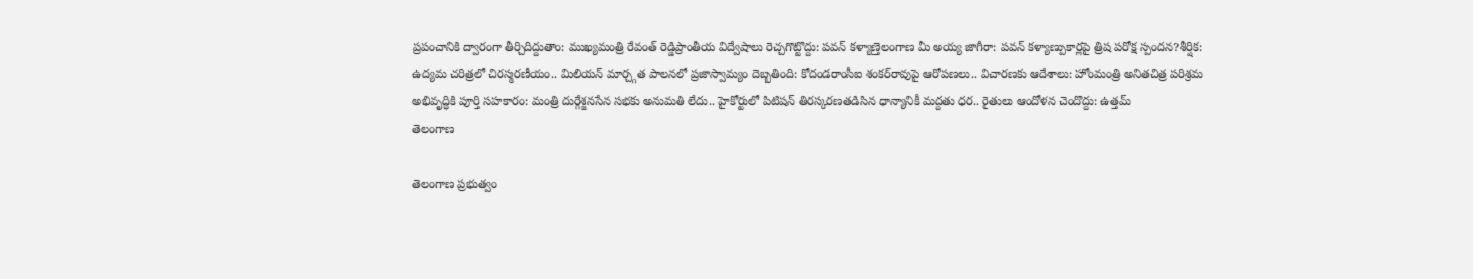ప్రపంచానికి ద్వారంగా తీర్చిదిద్దుతాం: ముఖ్యమంత్రి రేవంత్ రెడ్డిప్రాంతీయ విద్వేషాలు రెచ్చగొట్టొద్దు: పవన్ కళ్యాణ్తెలంగాణ మీ అయ్య జాగీరా: పవన్ కళ్యాణ్పుకార్లపై త్రిష పరోక్ష స్పందన?శీర్షిక: ఉద్యమ చరిత్రలో చిరస్మరణీయం.. మిలియన్ మార్చ్గత పాలనలో ప్రజాస్వామ్యం దెబ్బతింది: కోదండరాంసీఐ శంకర్‌రావుపై ఆరోపణలు.. విచారణకు ఆదేశాలు: హోంమంత్రి అనితచిత్ర పరిశ్రమ అభివృద్ధికి పూర్తి సహకారం: మంత్రి దుర్గేశ్జనసేన సభకు అనుమతి లేదు.. హైకోర్టులో పిటిషన్ తిరస్కరణతడిసిన ధాన్యానికీ మద్దతు ధర.. రైతులు ఆందోళన చెందొద్దు: ఉత్తమ్
తెలంగాణ

తెలంగాణ ప్రభుత్వం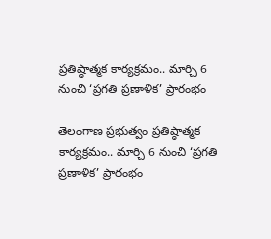ప్రతిష్ఠాత్మక కార్యక్రమం.. మార్చి 6 నుంచి ‘ప్రగతి ప్రణాళిక’ ప్రారంభం

తెలంగాణ ప్రభుత్వం ప్రతిష్ఠాత్మక కార్యక్రమం.. మార్చి 6 నుంచి ‘ప్రగతి ప్రణాళిక’ ప్రారంభం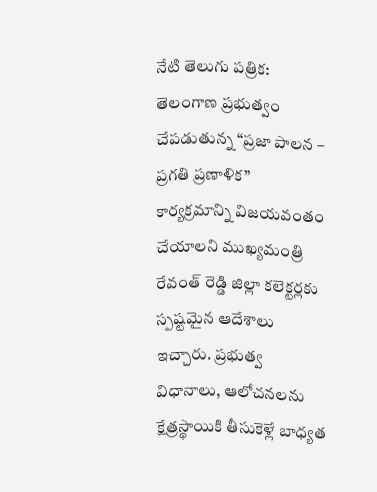నేటి తెలుగు పత్రిక: తెలంగాణ ప్రభుత్వం చేపడుతున్న “ప్రజా పాలన – ప్రగతి ప్రణాళిక” కార్యక్రమాన్ని విజయవంతం చేయాలని ముఖ్యమంత్రి రేవంత్ రెడ్డి జిల్లా కలెక్టర్లకు స్పష్టమైన ఆదేశాలు ఇచ్చారు. ప్రభుత్వ విధానాలు, ఆలోచనలను క్షేత్రస్థాయికి తీసుకెళ్లే బాధ్యత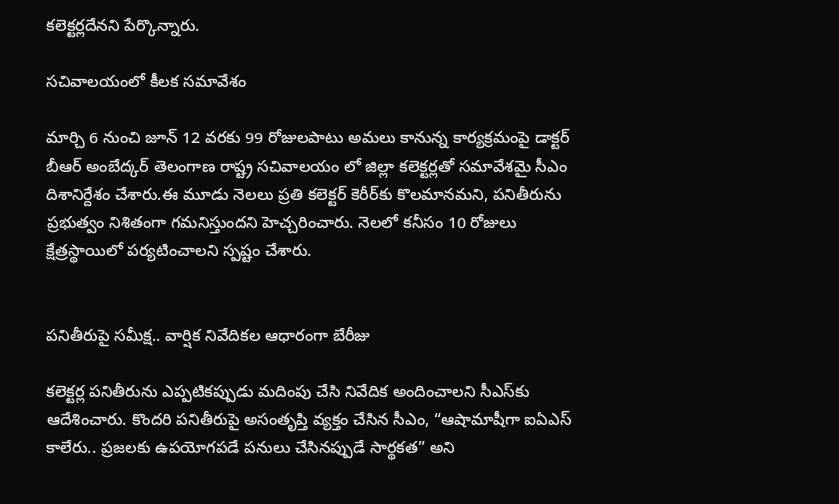కలెక్టర్లదేనని పేర్కొన్నారు.

సచివాలయంలో కీలక సమావేశం

మార్చి 6 నుంచి జూన్ 12 వరకు 99 రోజులపాటు అమలు కానున్న కార్యక్రమంపై డాక్టర్ బీఆర్ అంబేద్కర్ తెలంగాణ రాష్ట్ర సచివాలయం లో జిల్లా కలెక్టర్లతో సమావేశమై సీఎం దిశానిర్దేశం చేశారు.ఈ మూడు నెలలు ప్రతి కలెక్టర్ కెరీర్‌కు కొలమానమని, పనితీరును ప్రభుత్వం నిశితంగా గమనిస్తుందని హెచ్చరించారు. నెలలో కనీసం 10 రోజులు క్షేత్రస్థాయిలో పర్యటించాలని స్పష్టం చేశారు.


పనితీరుపై సమీక్ష.. వార్షిక నివేదికల ఆధారంగా బేరీజు

కలెక్టర్ల పనితీరును ఎప్పటికప్పుడు మదింపు చేసి నివేదిక అందించాలని సీఎస్‌కు ఆదేశించారు. కొందరి పనితీరుపై అసంతృప్తి వ్యక్తం చేసిన సీఎం, “ఆషామాషీగా ఐఏఎస్ కాలేరు.. ప్రజలకు ఉపయోగపడే పనులు చేసినప్పుడే సార్థకత” అని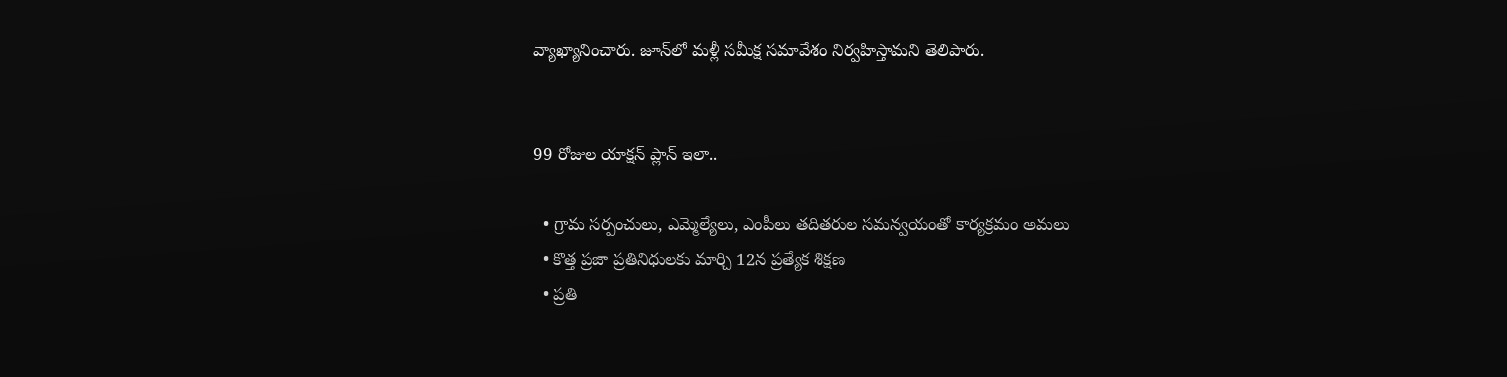వ్యాఖ్యానించారు. జూన్‌లో మళ్లీ సమీక్ష సమావేశం నిర్వహిస్తామని తెలిపారు.


99 రోజుల యాక్షన్ ప్లాన్ ఇలా..

  • గ్రామ సర్పంచులు, ఎమ్మెల్యేలు, ఎంపీలు తదితరుల సమన్వయంతో కార్యక్రమం అమలు
  • కొత్త ప్రజా ప్రతినిధులకు మార్చి 12న ప్రత్యేక శిక్షణ
  • ప్రతి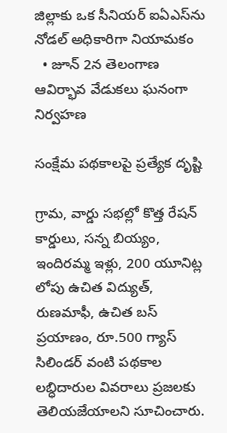జిల్లాకు ఒక సీనియర్ ఐఏఎస్‌ను నోడల్ అధికారిగా నియామకం
  • జూన్ 2న తెలంగాణ ఆవిర్భావ వేడుకలు ఘనంగా నిర్వహణ

సంక్షేమ పథకాలపై ప్రత్యేక దృష్టి

గ్రామ, వార్డు సభల్లో కొత్త రేషన్ కార్డులు, సన్న బియ్యం, ఇందిరమ్మ ఇళ్లు, 200 యూనిట్ల లోపు ఉచిత విద్యుత్, రుణమాఫీ, ఉచిత బస్ ప్రయాణం, రూ.500 గ్యాస్ సిలిండర్ వంటి పథకాల లబ్ధిదారుల వివరాలు ప్రజలకు తెలియజేయాలని సూచించారు.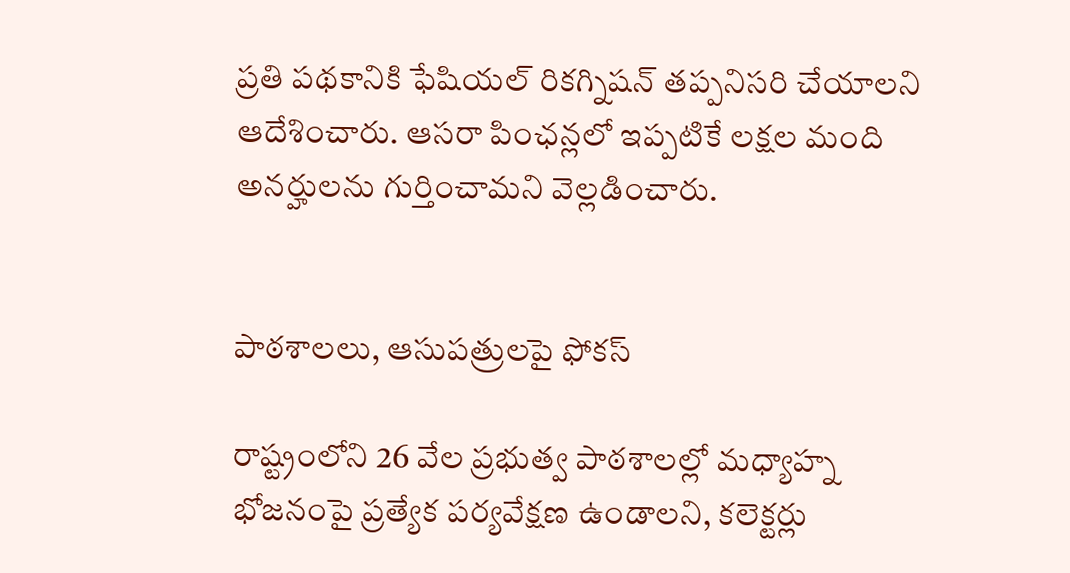ప్రతి పథకానికి ఫేషియల్ రికగ్నిషన్ తప్పనిసరి చేయాలని ఆదేశించారు. ఆసరా పింఛన్లలో ఇప్పటికే లక్షల మంది అనర్హులను గుర్తించామని వెల్లడించారు.


పాఠశాలలు, ఆసుపత్రులపై ఫోకస్

రాష్ట్రంలోని 26 వేల ప్రభుత్వ పాఠశాలల్లో మధ్యాహ్న భోజనంపై ప్రత్యేక పర్యవేక్షణ ఉండాలని, కలెక్టర్లు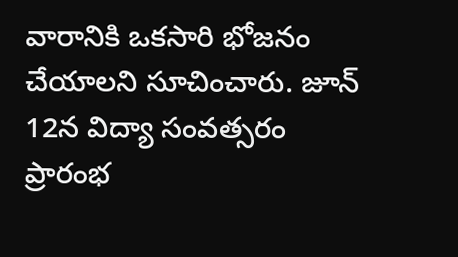వారానికి ఒకసారి భోజనం చేయాలని సూచించారు. జూన్ 12న విద్యా సంవత్సరం ప్రారంభ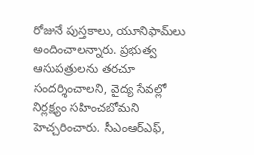రోజునే పుస్తకాలు, యూనిఫామ్‌లు అందించాలన్నారు. ప్రభుత్వ ఆసుపత్రులను తరచూ సందర్శించాలని, వైద్య సేవల్లో నిర్లక్ష్యం సహించబోమని హెచ్చరించారు. సీఎంఆర్ఎఫ్,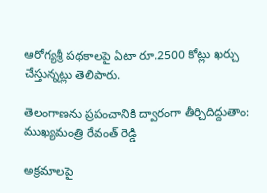ఆరోగ్యశ్రీ పథకాలపై ఏటా రూ.2500 కోట్లు ఖర్చు చేస్తున్నట్లు తెలిపారు.

తెలంగాణను ప్రపంచానికి ద్వారంగా తీర్చిదిద్దుతాం: ముఖ్యమంత్రి రేవంత్ రెడ్డి

అక్రమాలపై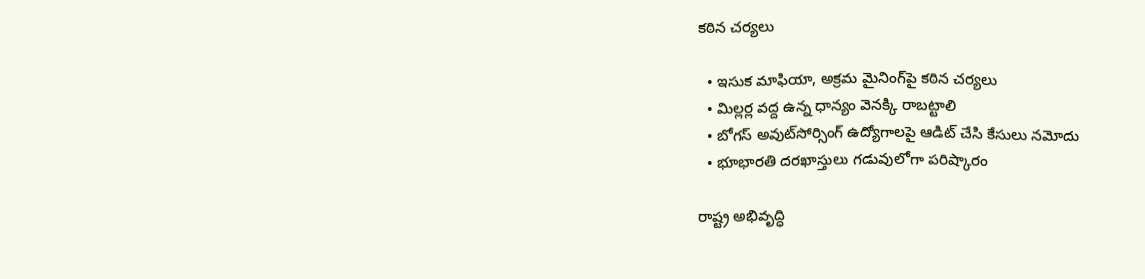కఠిన చర్యలు

  • ఇసుక మాఫియా, అక్రమ మైనింగ్‌పై కఠిన చర్యలు
  • మిల్లర్ల వద్ద ఉన్న ధాన్యం వెనక్కి రాబట్టాలి
  • బోగస్ అవుట్‌సోర్సింగ్ ఉద్యోగాలపై ఆడిట్ చేసి కేసులు నమోదు
  • భూభారతి దరఖాస్తులు గడువులోగా పరిష్కారం

రాష్ట్ర అభివృద్ధి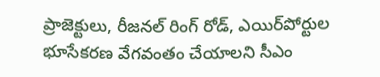ప్రాజెక్టులు, రీజనల్ రింగ్ రోడ్, ఎయిర్‌పోర్టుల భూసేకరణ వేగవంతం చేయాలని సీఎం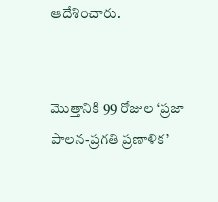ఆదేశించారు.


మొత్తానికి 99 రోజుల ‘ప్రజా పాలన-ప్రగతి ప్రణాళిక’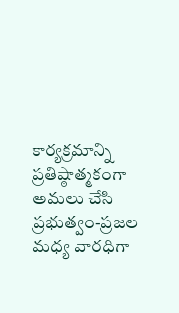కార్యక్రమాన్ని ప్రతిష్ఠాత్మకంగా అమలు చేసి ప్రభుత్వం-ప్రజల మధ్య వారధిగా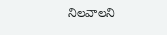నిలవాలని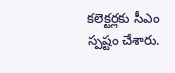కలెక్టర్లకు సీఎం స్పష్టం చేశారు.